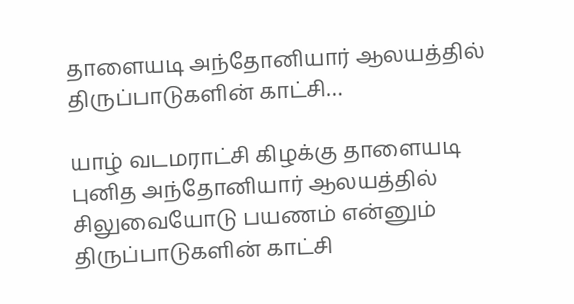தாளையடி அந்தோனியார் ஆலயத்தில் திருப்பாடுகளின் காட்சி…

யாழ் வடமராட்சி கிழக்கு தாளையடி புனித அந்தோனியார் ஆலயத்தில் சிலுவையோடு பயணம் என்னும் திருப்பாடுகளின் காட்சி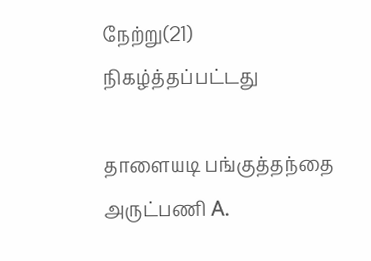நேற்று(21) நிகழ்த்தப்பட்டது

தாளையடி பங்குத்தந்தை அருட்பணி A.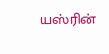யஸ்ரின்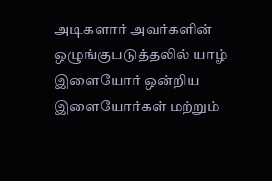அடிகளார் அவர்களின் ஒழுங்குபடுத்தலில் யாழ் இளையோர் ஒன்றிய இளையோர்கள் மற்றும்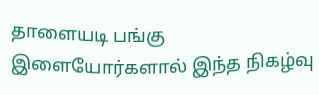தாளையடி பங்கு இளையோர்களால் இந்த நிகழ்வு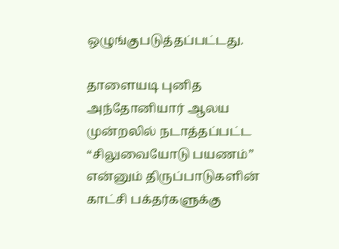ஒழுங்குபடுத்தப்பட்டது.

தாளையடி புனித அந்தோனியார் ஆலய முன்றலில் நடாத்தப்பட்ட “சிலுவையோடு பயணம்” என்னும் திருப்பாடுகளின் காட்சி பக்தர்களுக்கு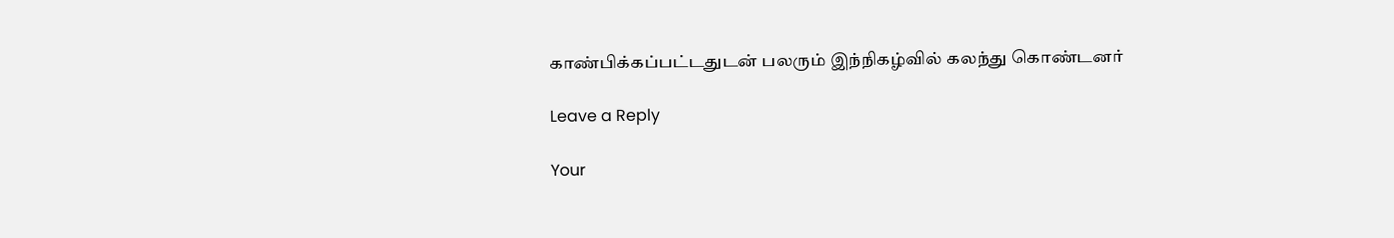காண்பிக்கப்பட்டதுடன் பலரும் இந்நிகழ்வில் கலந்து கொண்டனர்

Leave a Reply

Your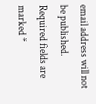email address will not be published. Required fields are marked *